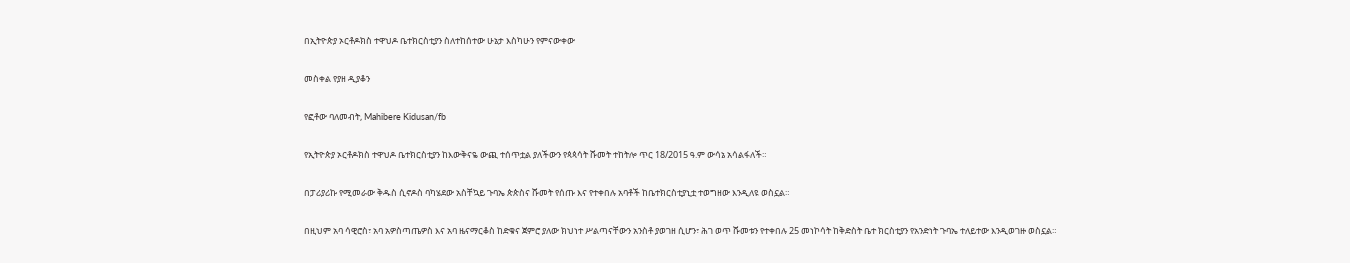በኢትዮጵያ ኦርቶዶክስ ተዋህዶ ቤተክርስቲያን ስለተከሰተው ሁኔታ እስካሁን የምናውቀው

መስቀል የያዘ ዲያቆን

የፎቶው ባለመብት, Mahibere Kidusan/fb

የኢትዮጵያ ኦርቶዶክስ ተዋህዶ ቤተክርስቲያን ከእውቅናዬ ውጪ ተሰጥቷል ያለችውን የጳጳሳት ሹመት ተከትሎ ጥር 18/2015 ዓ.ም ውሳኔ አሳልፋለች።

በፓሪያሪኩ የሚመራው ቅዱስ ሲኖዶስ ባካሄደው አስቸኳይ ጉባኤ ጵጵስና ሹመት የሰጡ እና የተቀበሉ አባቶች ከቤተክርስቲያኒቷ ተወግዘው እንዲለዩ ወስኗል።

በዚህም አባ ሳዊሮስ፣ አባ አዎስጣጤዎስ እና አባ ዜናማርቆስ ከድቁና ጀምሮ ያለው ክህነተ ሥልጣናቸውን አንስቶ ያወገዘ ሲሆን፣ ሕገ ወጥ ሹመቱን የተቀበሉ 25 መነኮሳት ከቅድስት ቤተ ክርስቲያን የአንድነት ጉባኤ ተለይተው እንዲወገዙ ወስኗል።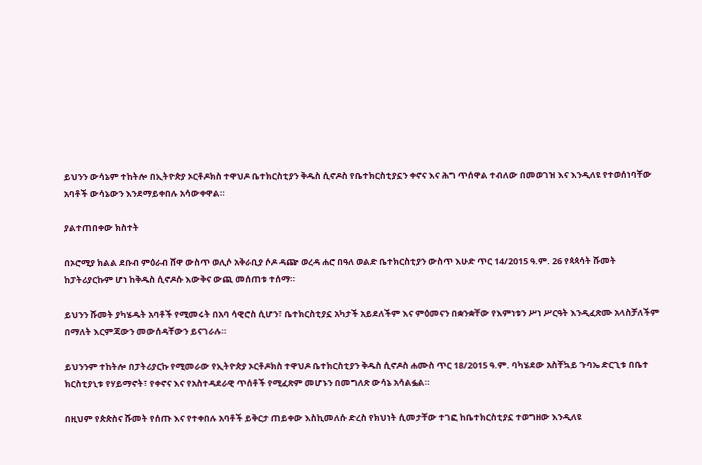ይህንን ውሳኔም ተከትሎ በኢትዮጵያ ኦርቶዶክስ ተዋህዶ ቤተክርስቲያን ቅዱስ ሲኖዶስ የቤተክርስቲያኗን ቀኖና እና ሕግ ጥሰዋል ተብለው በመወገዝ እና እንዲለዩ የተወሰነባቸው አባቶች ውሳኔውን እንደማይቀበሉ አሳውቀዋል።

ያልተጠበቀው ክስተት

በኦሮሚያ ክልል ደቡብ ምዕራብ ሸዋ ውስጥ ወሊሶ አቅራቢያ ሶዶ ዳጬ ወረዳ ሐሮ በዓለ ወልድ ቤተክርስቲያን ውስጥ እሁድ ጥር 14/2015 ዓ.ም. 26 የጳጳሳት ሹመት ከፓትሪያርኩም ሆነ ከቅዱስ ሲኖዶሱ እውቅና ውጪ መሰጠቱ ተሰማ።

ይህንን ሹመት ያካሄዱት አባቶች የሚመሩት በአባ ሳዊሮስ ሲሆን፣ ቤተክርስቲያኗ አካታች አይደለችም እና ምዕመናን በቋንቋቸው የእምነቱን ሥነ ሥርዓት እንዲፈጽሙ አላስቻለችም በማለት እርምጃውን መውሰዳቸውን ይናገራሉ።

ይህንንም ተከትሎ በፓትሪያርኩ የሚመራው የኢትዮጵያ ኦርቶዶክስ ተዋህዶ ቤተክርስቲያን ቅዱስ ሲኖዶስ ሐሙስ ጥር 18/2015 ዓ.ም. ባካሄደው አስቸኳይ ጉባኤ ድርጊቱ በቤተ ክርስቲያኒቱ የሃይማኖት፣ የቀኖና እና የአስተዳደራዊ ጥሰቶች የሚፈጽም መሆኑን በመግለጽ ውሳኔ አሳልፏል።

በዚህም የጵጵስና ሹመት የሰጡ እና የተቀበሉ አባቶች ይቅርታ ጠይቀው እስኪመለሱ ድረስ የክህነት ሲመታቸው ተገፎ ከቤተክርስቲያኗ ተወግዘው እንዲለዩ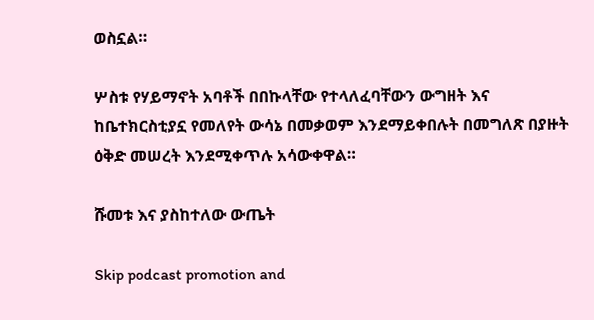ወስኗል።

ሦስቱ የሃይማኖት አባቶች በበኩላቸው የተላለፈባቸውን ውግዘት እና ከቤተክርስቲያኗ የመለየት ውሳኔ በመቃወም እንደማይቀበሉት በመግለጽ በያዙት ዕቅድ መሠረት እንደሚቀጥሉ አሳውቀዋል።

ሹመቱ እና ያስከተለው ውጤት

Skip podcast promotion and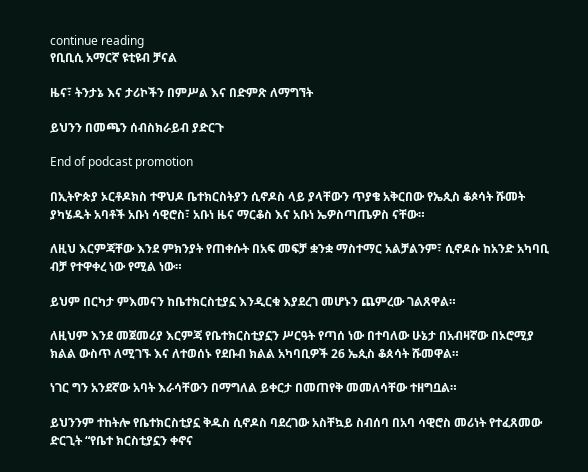continue reading
የቢቢሲ አማርኛ ዩቲዩብ ቻናል

ዜና፣ ትንታኔ እና ታሪኮችን በምሥል እና በድምጽ ለማግኘት

ይህንን በመጫን ሰብስክራይብ ያድርጉ

End of podcast promotion

በኢትዮጵያ ኦርቶዶክስ ተዋህዶ ቤተክርስትያን ሲኖዶስ ላይ ያላቸውን ጥያቄ አቅርበው የኤጲስ ቆጶሳት ሹመት ያካሄዱት አባቶች አቡነ ሳዊሮስ፣ አቡነ ዜና ማርቆስ እና አቡነ ኤዎስጣጤዎስ ናቸው።

ለዚህ እርምጃቸው እንደ ምክንያት የጠቀሱት በአፍ መፍቻ ቋንቋ ማስተማር አልቻልንም፣ ሲኖዶሱ ከአንድ አካባቢ ብቻ የተዋቀረ ነው የሚል ነው።

ይህም በርካታ ምእመናን ከቤተክርስቲያኗ እንዲርቁ እያደረገ መሆኑን ጨምረው ገልጸዋል።

ለዚህም እንደ መጀመሪያ እርምጃ የቤተክርስቲያኗን ሥርዓት የጣሰ ነው በተባለው ሁኔታ በአብዛኛው በኦሮሚያ ክልል ውስጥ ለሚገኙ እና ለተወሰኑ የደቡብ ክልል አካባቢዎች 26 ኤጲስ ቆጰሳት ሹመዋል።

ነገር ግን አንደኛው አባት እራሳቸውን በማግለል ይቀርታ በመጠየቅ መመለሳቸው ተዘግቧል።

ይህንንም ተከትሎ የቤተክርስቲያኗ ቅዱስ ሲኖዶስ ባደረገው አስቸኳይ ስብሰባ በአባ ሳዊሮስ መሪነት የተፈጸመው ድርጊት “የቤተ ክርስቲያኗን ቀኖና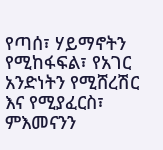የጣሰ፣ ሃይማኖትን የሚከፋፍል፣ የአገር አንድነትን የሚሸረሽር እና የሚያፈርስ፣ ምእመናንን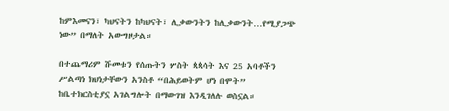ከምእመናን፣ ካህናትን ከካህናት፣ ሊቃውንትን ከሊቃውንት…የሚያጋጭ ነው” በማለት አውግዞታል።

በተጨማሪም ሹመቱን የሰጡትን ሦስት ጳጳሳት እና 25 አባቶችን ሥልጣነ ክህነታቸውን አንስቶ “በሕይወትም ሆነ በሞት” ከቤተክርስቲያኗ አገልግሎት በማውገዝ እንዲገለሉ ወስኗል።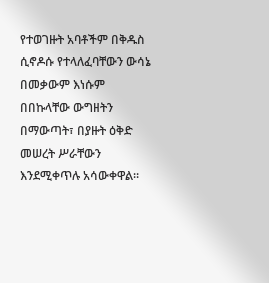የተወገዙት አባቶችም በቅዱስ ሲኖዶሱ የተላለፈባቸውን ውሳኔ በመቃውም እነሱም በበኩላቸው ውግዘትን በማውጣት፣ በያዙት ዕቅድ መሠረት ሥራቸውን እንደሚቀጥሉ አሳውቀዋል።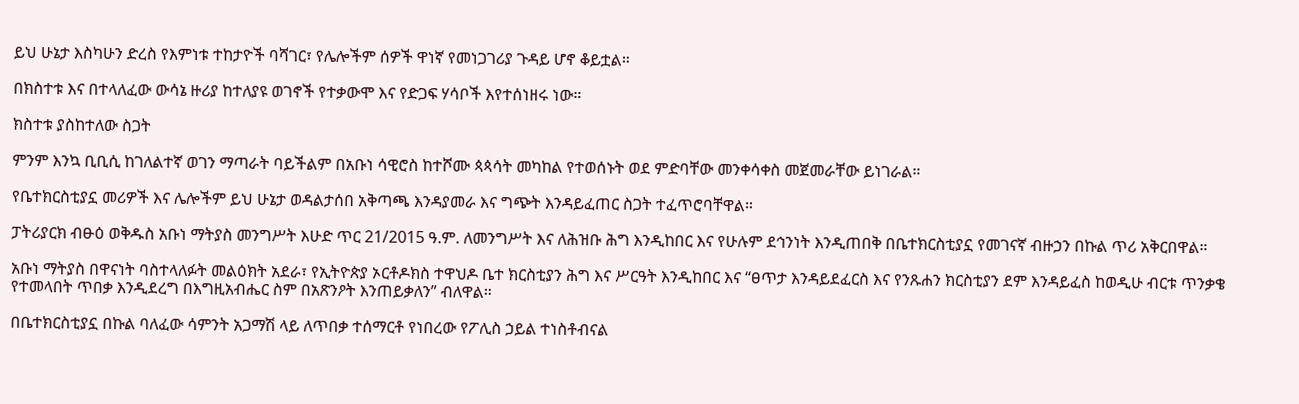ይህ ሁኔታ እስካሁን ድረስ የእምነቱ ተከታዮች ባሻገር፣ የሌሎችም ሰዎች ዋነኛ የመነጋገሪያ ጉዳይ ሆኖ ቆይቷል።

በክስተቱ እና በተላለፈው ውሳኔ ዙሪያ ከተለያዩ ወገኖች የተቃውሞ እና የድጋፍ ሃሳቦች እየተሰነዘሩ ነው።

ክስተቱ ያስከተለው ስጋት

ምንም እንኳ ቢቢሲ ከገለልተኛ ወገን ማጣራት ባይችልም በአቡነ ሳዊሮስ ከተሾሙ ጳጳሳት መካከል የተወሰኑት ወደ ምድባቸው መንቀሳቀስ መጀመራቸው ይነገራል።

የቤተክርስቲያኗ መሪዎች እና ሌሎችም ይህ ሁኔታ ወዳልታሰበ አቅጣጫ እንዳያመራ እና ግጭት እንዳይፈጠር ስጋት ተፈጥሮባቸዋል።

ፓትሪያርክ ብፁዕ ወቅዱስ አቡነ ማትያስ መንግሥት እሁድ ጥር 21/2015 ዓ.ም. ለመንግሥት እና ለሕዝቡ ሕግ እንዲከበር እና የሁሉም ደኅንነት እንዲጠበቅ በቤተክርስቲያኗ የመገናኛ ብዙኃን በኩል ጥሪ አቅርበዋል።

አቡነ ማትያስ በዋናነት ባስተላለፉት መልዕክት አደራ፣ የኢትዮጵያ ኦርቶዶክስ ተዋህዶ ቤተ ክርስቲያን ሕግ እና ሥርዓት እንዲከበር እና “ፀጥታ እንዳይደፈርስ እና የንጹሐን ክርስቲያን ደም እንዳይፈስ ከወዲሁ ብርቱ ጥንቃቄ የተመላበት ጥበቃ እንዲደረግ በእግዚአብሔር ስም በአጽንዖት እንጠይቃለን” ብለዋል።

በቤተክርስቲያኗ በኩል ባለፈው ሳምንት አጋማሽ ላይ ለጥበቃ ተሰማርቶ የነበረው የፖሊስ ኃይል ተነስቶብናል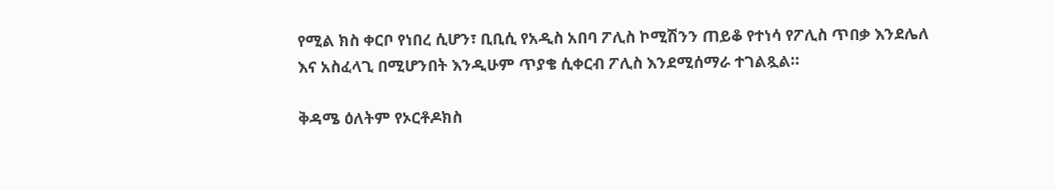የሚል ክስ ቀርቦ የነበረ ሲሆን፣ ቢቢሲ የአዲስ አበባ ፖሊስ ኮሚሽንን ጠይቆ የተነሳ የፖሊስ ጥበቃ እንደሌለ እና አስፈላጊ በሚሆንበት እንዲሁም ጥያቄ ሲቀርብ ፖሊስ እንደሚሰማራ ተገልጿል።

ቅዳሜ ዕለትም የኦርቶዶክስ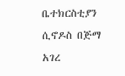ቤተክርስቲያን ሲኖዶስ በጅማ አገረ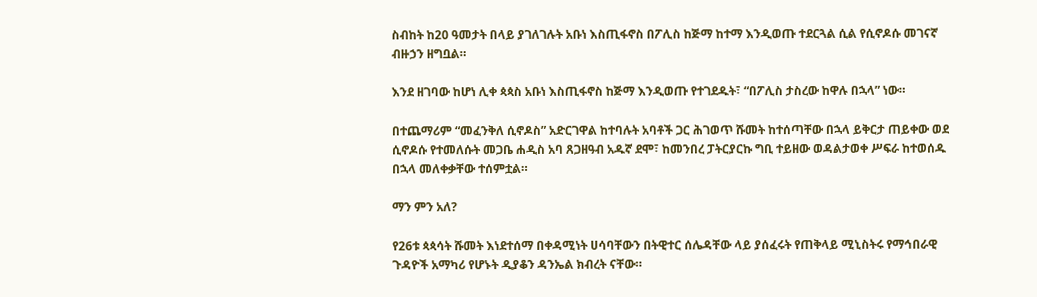ስብከት ከ20 ዓመታት በላይ ያገለገሉት አቡነ እስጢፋኖስ በፖሊስ ከጅማ ከተማ እንዲወጡ ተደርጓል ሲል የሲኖዶሱ መገናኛ ብዙኃን ዘግቧል።

እንደ ዘገባው ከሆነ ሊቀ ጳጳስ አቡነ እስጢፋኖስ ከጅማ እንዲወጡ የተገደዱት፣ “በፖሊስ ታስረው ከዋሉ በኋላ” ነው።

በተጨማሪም “መፈንቅለ ሲኖዶስ” አድርገዋል ከተባሉት አባቶች ጋር ሕገወጥ ሹመት ከተሰጣቸው በኋላ ይቅርታ ጠይቀው ወደ ሲኖዶሱ የተመለሱት መጋቤ ሐዲስ አባ ጸጋዘዓብ አዱኛ ደሞ፣ ከመንበረ ፓትርያርኩ ግቢ ተይዘው ወዳልታወቀ ሥፍራ ከተወሰዱ በኋላ መለቀቃቸው ተሰምቷል።

ማን ምን አለ?

የ26ቱ ጳጳሳት ሹመት እነደተሰማ በቀዳሚነት ሀሳባቸውን በትዊተር ሰሌዳቸው ላይ ያሰፈሩት የጠቅላይ ሚኒስትሩ የማኅበራዊ ጉዳዮች አማካሪ የሆኑት ዲያቆን ዳንኤል ክብረት ናቸው።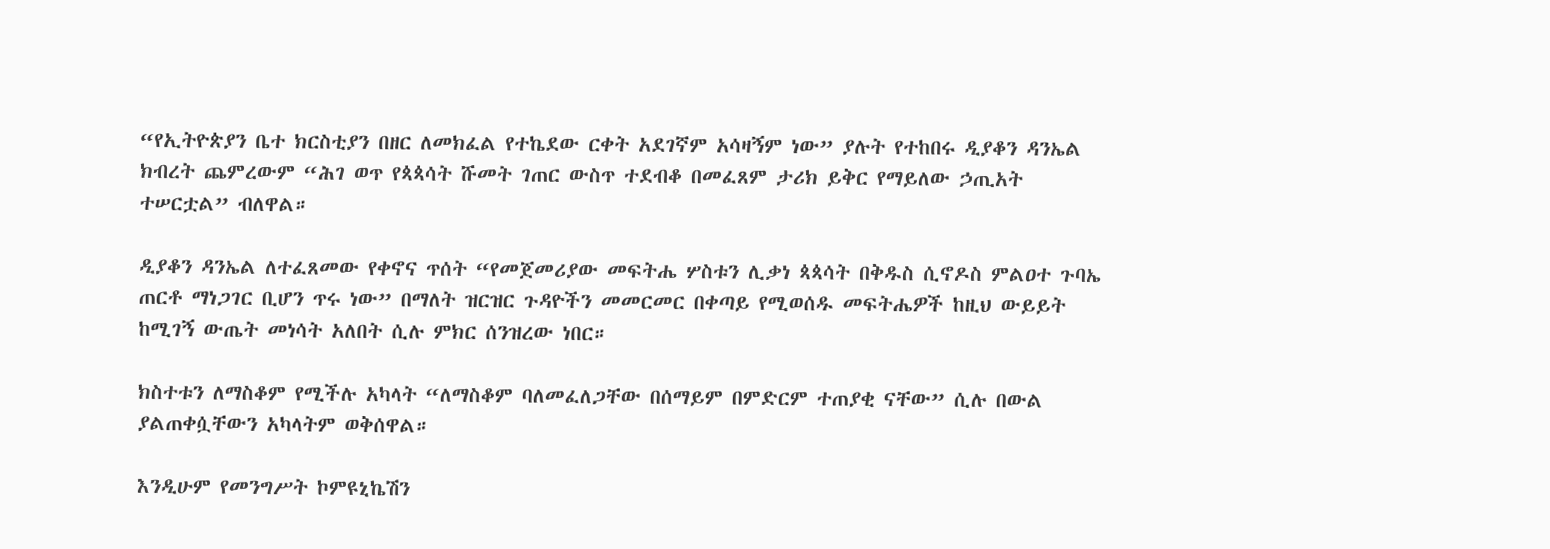“የኢትዮጵያን ቤተ ክርስቲያን በዘር ለመክፈል የተኬደው ርቀት አደገኛም አሳዛኝም ነው” ያሉት የተከበሩ ዲያቆን ዳንኤል ክብረት ጨምረውም “ሕገ ወጥ የጳጳሳት ሹመት ገጠር ውስጥ ተደብቆ በመፈጸም ታሪክ ይቅር የማይለው ኃጢአት ተሠርቷል” ብለዋል።

ዲያቆን ዳንኤል ለተፈጸመው የቀኖና ጥሰት “የመጀመሪያው መፍትሔ ሦስቱን ሊቃነ ጳጳሳት በቅዱስ ሲኖዶስ ምልዐተ ጉባኤ ጠርቶ ማነጋገር ቢሆን ጥሩ ነው” በማለት ዝርዝር ጉዳዮችን መመርመር በቀጣይ የሚወሰዱ መፍትሔዎች ከዚህ ውይይት ከሚገኝ ውጤት መነሳት አለበት ሲሉ ምክር ሰንዝረው ነበር።

ክስተቱን ለማስቆም የሚችሉ አካላት “ለማስቆም ባለመፈለጋቸው በሰማይም በምድርም ተጠያቂ ናቸው” ሲሉ በውል ያልጠቀሷቸውን አካላትም ወቅሰዋል።

እንዲሁም የመንግሥት ኮምዩኒኬሽን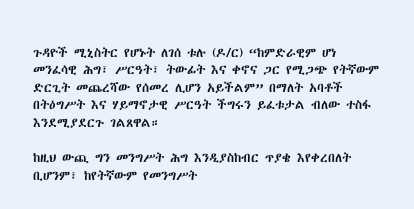ጉዳዮች ሚኒስትር የሆኑት ለገሰ ቱሉ (ዶ/ር) “ከምድራዊም ሆነ መንፈሳዊ ሕግ፣ ሥርዓት፣ ትውፊት እና ቀኖና ጋር የሚጋጭ የትኛውም ድርጊት መጨረሻው የሰመረ ሊሆን አይችልም” በማለት አባቶች በትዕግሥት እና ሃይማኖታዊ ሥርዓት ችግሩን ይፈቱታል ብለው ተስፋ እንደሚያደርጉ ገልጸዋል።

ከዚህ ውጪ ግን መንግሥት ሕግ እንዲያስከብር ጥያቄ እየቀረበለት ቢሆንም፣ ከየትኛውም የመንግሥት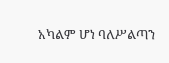አካልም ሆነ ባለሥልጣን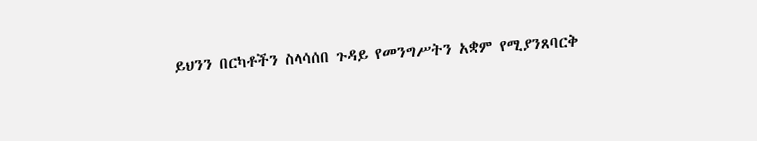ይህንን በርካቶችን ስላሳሰበ ጉዳይ የመንግሥትን አቋም የሚያንጸባርቅ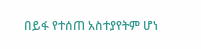በይፋ የተሰጠ አስተያየትም ሆነ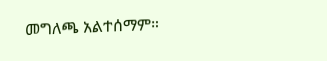መግለጫ አልተሰማም።